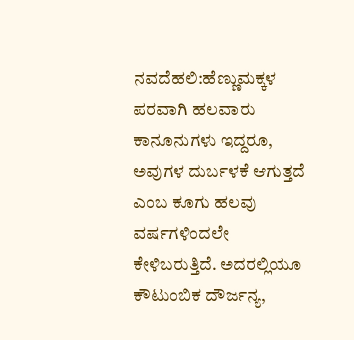ನವದೆಹಲಿ:ಹೆಣ್ಣುಮಕ್ಕಳ ಪರವಾಗಿ ಹಲವಾರು ಕಾನೂನುಗಳು ಇದ್ದರೂ, ಅವುಗಳ ದುರ್ಬಳಕೆ ಆಗುತ್ತದೆ ಎಂಬ ಕೂಗು ಹಲವು ವರ್ಷಗಳಿಂದಲೇ ಕೇಳಿಬರುತ್ತಿದೆ. ಅದರಲ್ಲಿಯೂ ಕೌಟುಂಬಿಕ ದೌರ್ಜನ್ಯ,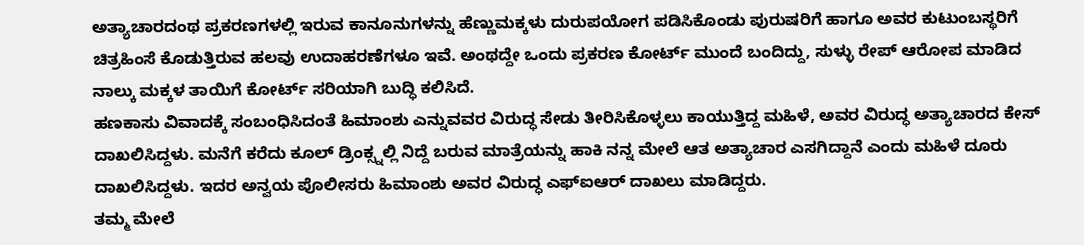ಅತ್ಯಾಚಾರದಂಥ ಪ್ರಕರಣಗಳಲ್ಲಿ ಇರುವ ಕಾನೂನುಗಳನ್ನು ಹೆಣ್ಣುಮಕ್ಕಳು ದುರುಪಯೋಗ ಪಡಿಸಿಕೊಂಡು ಪುರುಷರಿಗೆ ಹಾಗೂ ಅವರ ಕುಟುಂಬಸ್ಥರಿಗೆ ಚಿತ್ರಹಿಂಸೆ ಕೊಡುತ್ತಿರುವ ಹಲವು ಉದಾಹರಣೆಗಳೂ ಇವೆ. ಅಂಥದ್ದೇ ಒಂದು ಪ್ರಕರಣ ಕೋರ್ಟ್ ಮುಂದೆ ಬಂದಿದ್ದು, ಸುಳ್ಳು ರೇಪ್ ಆರೋಪ ಮಾಡಿದ ನಾಲ್ಕು ಮಕ್ಕಳ ತಾಯಿಗೆ ಕೋರ್ಟ್ ಸರಿಯಾಗಿ ಬುದ್ಧಿ ಕಲಿಸಿದೆ.
ಹಣಕಾಸು ವಿವಾದಕ್ಕೆ ಸಂಬಂಧಿಸಿದಂತೆ ಹಿಮಾಂಶು ಎನ್ನುವವರ ವಿರುದ್ಧ ಸೇಡು ತೀರಿಸಿಕೊಳ್ಳಲು ಕಾಯುತ್ತಿದ್ದ ಮಹಿಳೆ, ಅವರ ವಿರುದ್ಧ ಅತ್ಯಾಚಾರದ ಕೇಸ್ ದಾಖಲಿಸಿದ್ದಳು. ಮನೆಗೆ ಕರೆದು ಕೂಲ್ ಡ್ರಿಂಕ್ಸ್ನಲ್ಲಿ ನಿದ್ದೆ ಬರುವ ಮಾತ್ರೆಯನ್ನು ಹಾಕಿ ನನ್ನ ಮೇಲೆ ಆತ ಅತ್ಯಾಚಾರ ಎಸಗಿದ್ದಾನೆ ಎಂದು ಮಹಿಳೆ ದೂರು ದಾಖಲಿಸಿದ್ದಳು. ಇದರ ಅನ್ವಯ ಪೊಲೀಸರು ಹಿಮಾಂಶು ಅವರ ವಿರುದ್ಧ ಎಫ್ಐಆರ್ ದಾಖಲು ಮಾಡಿದ್ದರು.
ತಮ್ಮ ಮೇಲೆ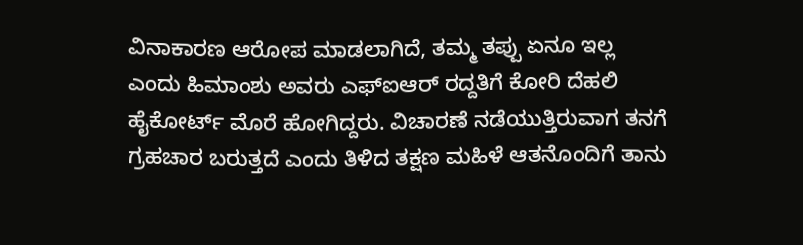ವಿನಾಕಾರಣ ಆರೋಪ ಮಾಡಲಾಗಿದೆ, ತಮ್ಮ ತಪ್ಪು ಏನೂ ಇಲ್ಲ ಎಂದು ಹಿಮಾಂಶು ಅವರು ಎಫ್ಐಆರ್ ರದ್ದತಿಗೆ ಕೋರಿ ದೆಹಲಿ ಹೈಕೋರ್ಟ್ ಮೊರೆ ಹೋಗಿದ್ದರು. ವಿಚಾರಣೆ ನಡೆಯುತ್ತಿರುವಾಗ ತನಗೆ ಗ್ರಹಚಾರ ಬರುತ್ತದೆ ಎಂದು ತಿಳಿದ ತಕ್ಷಣ ಮಹಿಳೆ ಆತನೊಂದಿಗೆ ತಾನು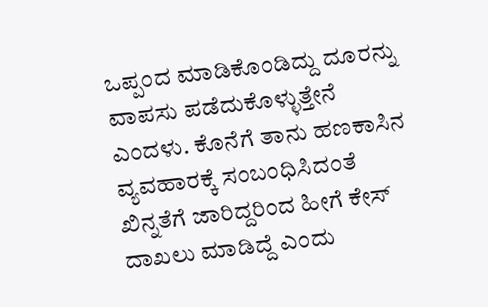ಒಪ್ಪಂದ ಮಾಡಿಕೊಂಡಿದ್ದು ದೂರನ್ನು ವಾಪಸು ಪಡೆದುಕೊಳ್ಳುತ್ತೇನೆ ಎಂದಳು. ಕೊನೆಗೆ ತಾನು ಹಣಕಾಸಿನ ವ್ಯವಹಾರಕ್ಕೆ ಸಂಬಂಧಿಸಿದಂತೆ ಖಿನ್ನತೆಗೆ ಜಾರಿದ್ದರಿಂದ ಹೀಗೆ ಕೇಸ್ ದಾಖಲು ಮಾಡಿದ್ದೆ ಎಂದು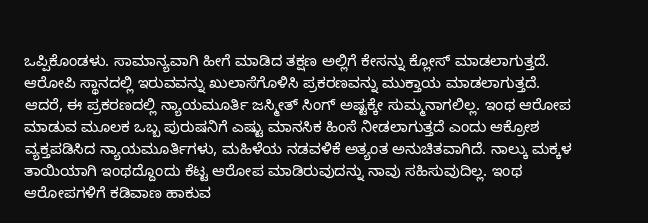ಒಪ್ಪಿಕೊಂಡಳು. ಸಾಮಾನ್ಯವಾಗಿ ಹೀಗೆ ಮಾಡಿದ ತಕ್ಷಣ ಅಲ್ಲಿಗೆ ಕೇಸನ್ನು ಕ್ಲೋಸ್ ಮಾಡಲಾಗುತ್ತದೆ. ಆರೋಪಿ ಸ್ಥಾನದಲ್ಲಿ ಇರುವವನ್ನು ಖುಲಾಸೆಗೊಳಿಸಿ ಪ್ರಕರಣವನ್ನು ಮುಕ್ತಾಯ ಮಾಡಲಾಗುತ್ತದೆ.
ಆದರೆ, ಈ ಪ್ರಕರಣದಲ್ಲಿ ನ್ಯಾಯಮೂರ್ತಿ ಜಸ್ಮೀತ್ ಸಿಂಗ್ ಅಷ್ಟಕ್ಕೇ ಸುಮ್ಮನಾಗಲಿಲ್ಲ. ಇಂಥ ಆರೋಪ ಮಾಡುವ ಮೂಲಕ ಒಬ್ಬ ಪುರುಷನಿಗೆ ಎಷ್ಟು ಮಾನಸಿಕ ಹಿಂಸೆ ನೀಡಲಾಗುತ್ತದೆ ಎಂದು ಆಕ್ರೋಶ ವ್ಯಕ್ತಪಡಿಸಿದ ನ್ಯಾಯಮೂರ್ತಿಗಳು, ಮಹಿಳೆಯ ನಡವಳಿಕೆ ಅತ್ಯಂತ ಅನುಚಿತವಾಗಿದೆ. ನಾಲ್ಕು ಮಕ್ಕಳ ತಾಯಿಯಾಗಿ ಇಂಥದ್ದೊಂದು ಕೆಟ್ಟ ಆರೋಪ ಮಾಡಿರುವುದನ್ನು ನಾವು ಸಹಿಸುವುದಿಲ್ಲ. ಇಂಥ ಆರೋಪಗಳಿಗೆ ಕಡಿವಾಣ ಹಾಕುವ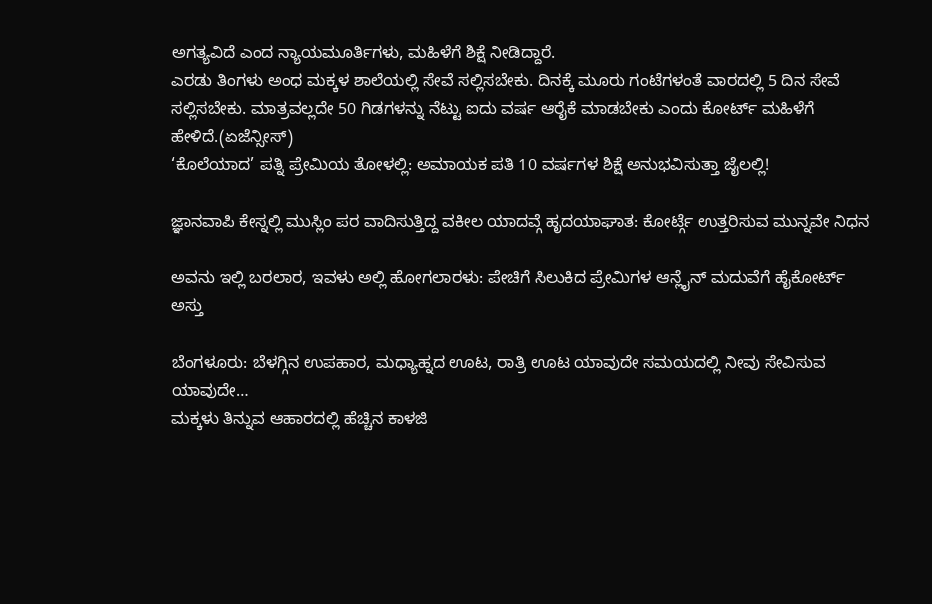ಅಗತ್ಯವಿದೆ ಎಂದ ನ್ಯಾಯಮೂರ್ತಿಗಳು, ಮಹಿಳೆಗೆ ಶಿಕ್ಷೆ ನೀಡಿದ್ದಾರೆ.
ಎರಡು ತಿಂಗಳು ಅಂಧ ಮಕ್ಕಳ ಶಾಲೆಯಲ್ಲಿ ಸೇವೆ ಸಲ್ಲಿಸಬೇಕು. ದಿನಕ್ಕೆ ಮೂರು ಗಂಟೆಗಳಂತೆ ವಾರದಲ್ಲಿ 5 ದಿನ ಸೇವೆ ಸಲ್ಲಿಸಬೇಕು. ಮಾತ್ರವಲ್ಲದೇ 50 ಗಿಡಗಳನ್ನು ನೆಟ್ಟು ಐದು ವರ್ಷ ಆರೈಕೆ ಮಾಡಬೇಕು ಎಂದು ಕೋರ್ಟ್ ಮಹಿಳೆಗೆ ಹೇಳಿದೆ.(ಏಜೆನ್ಸೀಸ್)
‘ಕೊಲೆಯಾದ’ ಪತ್ನಿ ಪ್ರೇಮಿಯ ತೋಳಲ್ಲಿ: ಅಮಾಯಕ ಪತಿ 10 ವರ್ಷಗಳ ಶಿಕ್ಷೆ ಅನುಭವಿಸುತ್ತಾ ಜೈಲಲ್ಲಿ!

ಜ್ಞಾನವಾಪಿ ಕೇಸ್ನಲ್ಲಿ ಮುಸ್ಲಿಂ ಪರ ವಾದಿಸುತ್ತಿದ್ದ ವಕೀಲ ಯಾದವ್ಗೆ ಹೃದಯಾಘಾತ: ಕೋರ್ಟ್ಗೆ ಉತ್ತರಿಸುವ ಮುನ್ನವೇ ನಿಧನ

ಅವನು ಇಲ್ಲಿ ಬರಲಾರ, ಇವಳು ಅಲ್ಲಿ ಹೋಗಲಾರಳು: ಪೇಚಿಗೆ ಸಿಲುಕಿದ ಪ್ರೇಮಿಗಳ ಆನ್ಲೈನ್ ಮದುವೆಗೆ ಹೈಕೋರ್ಟ್ ಅಸ್ತು

ಬೆಂಗಳೂರು: ಬೆಳಗ್ಗಿನ ಉಪಹಾರ, ಮಧ್ಯಾಹ್ನದ ಊಟ, ರಾತ್ರಿ ಊಟ ಯಾವುದೇ ಸಮಯದಲ್ಲಿ ನೀವು ಸೇವಿಸುವ ಯಾವುದೇ…
ಮಕ್ಕಳು ತಿನ್ನುವ ಆಹಾರದಲ್ಲಿ ಹೆಚ್ಚಿನ ಕಾಳಜಿ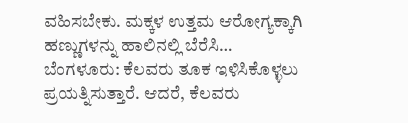ವಹಿಸಬೇಕು. ಮಕ್ಕಳ ಉತ್ತಮ ಆರೋಗ್ಯಕ್ಕಾಗಿ ಹಣ್ಣುಗಳನ್ನು ಹಾಲಿನಲ್ಲಿ ಬೆರೆಸಿ…
ಬೆಂಗಳೂರು: ಕೆಲವರು ತೂಕ ಇಳಿಸಿಕೊಳ್ಳಲು ಪ್ರಯತ್ನಿಸುತ್ತಾರೆ. ಆದರೆ, ಕೆಲವರು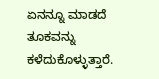ಏನನ್ನೂ ಮಾಡದೆ ತೂಕವನ್ನು ಕಳೆದುಕೊಳ್ಳುತ್ತಾರೆ.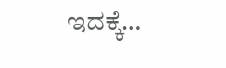ಇದಕ್ಕೆ…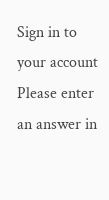Sign in to your account
Please enter an answer in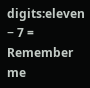digits:eleven − 7 =
Remember me